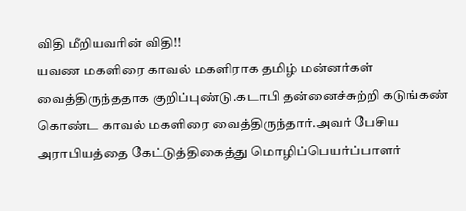விதி மீறியவரின் விதி!!
யவண மகளிரை காவல் மகளிராக தமிழ் மன்னர்கள் வைத்திருந்ததாக குறிப்புண்டு.கடாபி தன்னைச்சுற்றி கடுங்கண் கொண்ட காவல் மகளிரை வைத்திருந்தார்.அவர் பேசிய
அராபியத்தை கேட்டுத்திகைத்து மொழிப்பெயர்ப்பாளர்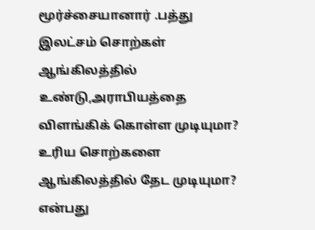மூர்ச்சையானார் .பத்து இலட்சம் சொற்கள் ஆங்கிலத்தில் உண்டு,அராபியத்தை விளங்கிக் கொள்ள முடியுமா? உரிய சொற்களை ஆங்கிலத்தில் தேட முடியுமா? என்பது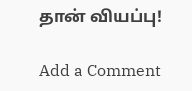தான் வியப்பு!

Add a Comment